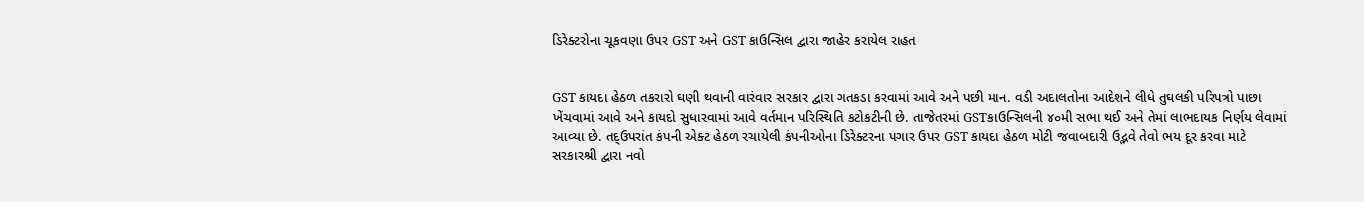ડિરેક્ટરોના ચૂકવણા ઉપર GST અને GST કાઉન્સિલ દ્વારા જાહેર કરાયેલ રાહત


GST કાયદા હેઠળ તકરારો ઘણી થવાની વારંવાર સરકાર દ્વારા ગતકડા કરવામાં આવે અને પછી માન. વડી અદાલતોના આદેશને લીધે તુઘલકી પરિપત્રો પાછા ખેંચવામાં આવે અને કાયદો સુધારવામાં આવે વર્તમાન પરિસ્થિતિ કટોકટીની છે. તાજેતરમાં GSTકાઉન્સિલની ૪૦મી સભા થઈ અને તેમાં લાભદાયક નિર્ણય લેવામાં આવ્યા છે. તદ્ઉપરાંત કંપની એક્ટ હેઠળ રચાયેલી કંપનીઓના ડિરેક્ટરના પગાર ઉપર GST કાયદા હેઠળ મોટી જવાબદારી ઉદ્ભવે તેવો ભય દૂર કરવા માટે સરકારશ્રી દ્વારા નવો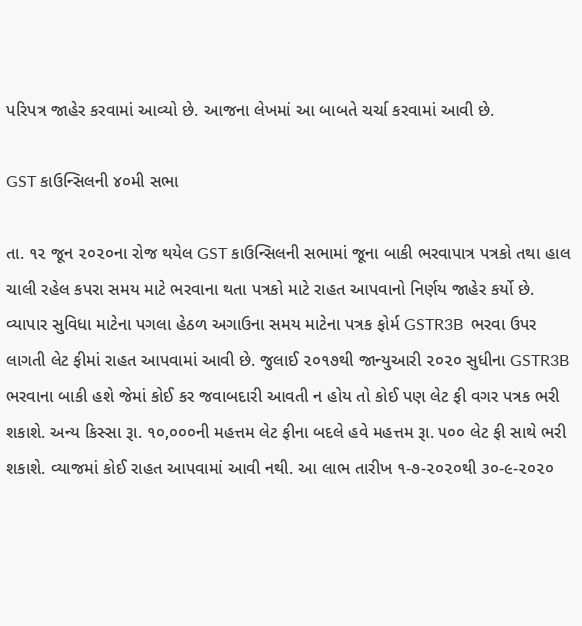પરિપત્ર જાહેર કરવામાં આવ્યો છે. આજના લેખમાં આ બાબતે ચર્ચા કરવામાં આવી છે.

GST કાઉન્સિલની ૪૦મી સભા

તા. ૧૨ જૂન ૨૦૨૦ના રોજ થયેલ GST કાઉન્સિલની સભામાં જૂના બાકી ભરવાપાત્ર પત્રકો તથા હાલ ચાલી રહેલ કપરા સમય માટે ભરવાના થતા પત્રકો માટે રાહત આપવાનો નિર્ણય જાહેર કર્યો છે. વ્યાપાર સુવિધા માટેના પગલા હેઠળ અગાઉના સમય માટેના પત્રક ફોર્મ GSTR3B  ભરવા ઉપર લાગતી લેટ ફીમાં રાહત આપવામાં આવી છે. જુલાઈ ૨૦૧૭થી જાન્યુઆરી ૨૦૨૦ સુધીના GSTR3B ભરવાના બાકી હશે જેમાં કોઈ કર જવાબદારી આવતી ન હોય તો કોઈ પણ લેટ ફી વગર પત્રક ભરી શકાશે. અન્ય કિસ્સા રૂા. ૧૦,૦૦૦ની મહત્તમ લેટ ફીના બદલે હવે મહત્તમ રૂા. ૫૦૦ લેટ ફી સાથે ભરી શકાશે. વ્યાજમાં કોઈ રાહત આપવામાં આવી નથી. આ લાભ તારીખ ૧-૭-૨૦૨૦થી ૩૦-૯-૨૦૨૦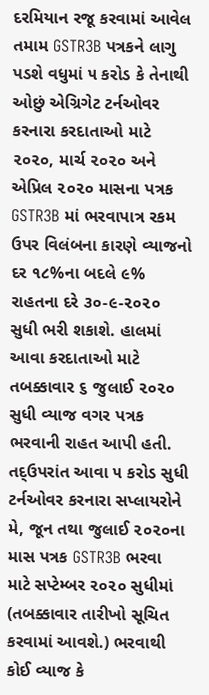દરમિયાન રજૂ કરવામાં આવેલ તમામ GSTR3B પત્રકને લાગુ પડશે વધુમાં ૫ કરોડ કે તેનાથી ઓછું એગ્રિગેટ ટર્નઓવર કરનારા કરદાતાઓ માટે ૨૦૨૦, માર્ચ ૨૦૨૦ અને એપ્રિલ ૨૦૨૦ માસના પત્રક  GSTR3B માં ભરવાપાત્ર રકમ ઉપર વિલંબના કારણે વ્યાજનો દર ૧૮%ના બદલે ૯% રાહતના દરે ૩૦-૯-૨૦૨૦ સુધી ભરી શકાશે. હાલમાં આવા કરદાતાઓ માટે તબક્કાવાર ૬ જુલાઈ ૨૦૨૦ સુધી વ્યાજ વગર પત્રક ભરવાની રાહત આપી હતી. તદ્ઉપરાંત આવા ૫ કરોડ સુધી ટર્નઓવર કરનારા સપ્લાયરોને મે, જૂન તથા જુલાઈ ૨૦૨૦ના માસ પત્રક GSTR3B ભરવા માટે સપ્ટેમ્બર ૨૦૨૦ સુધીમાં (તબક્કાવાર તારીખો સૂચિત કરવામાં આવશે.) ભરવાથી કોઈ વ્યાજ કે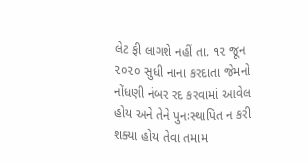લેટ ફી લાગશે નહીં તા. ૧૨ જૂન ૨૦૨૦ સુધી નાના કરદાતા જેમનો નોંધણી નંબર રદ કરવામાં આવેલ હોય અને તેને પુનઃસ્થાપિત ન કરી શક્યા હોય તેવા તમામ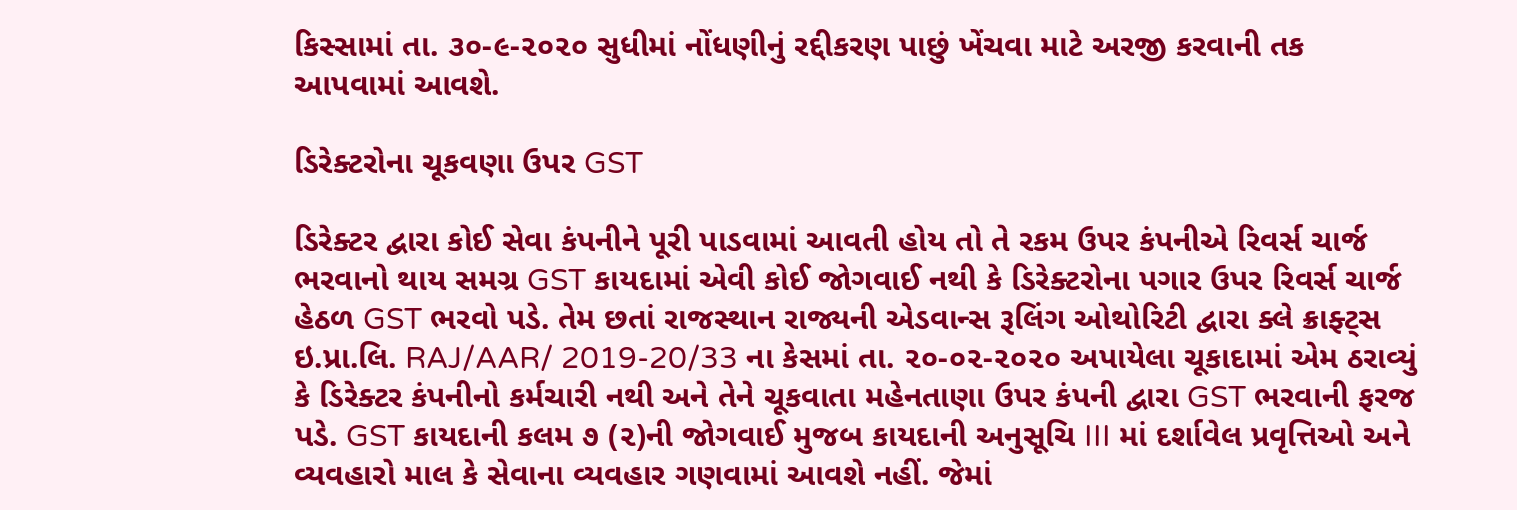કિસ્સામાં તા. ૩૦-૯-૨૦૨૦ સુધીમાં નોંધણીનું રદ્દીકરણ પાછું ખેંચવા માટે અરજી કરવાની તક આપવામાં આવશે.

ડિરેક્ટરોના ચૂકવણા ઉપર GST

ડિરેક્ટર દ્વારા કોઈ સેવા કંપનીને પૂરી પાડવામાં આવતી હોય તો તે રકમ ઉપર કંપનીએ રિવર્સ ચાર્જ ભરવાનો થાય સમગ્ર GST કાયદામાં એવી કોઈ જોગવાઈ નથી કે ડિરેક્ટરોના પગાર ઉપર રિવર્સ ચાર્જ હેઠળ GST ભરવો પડે. તેમ છતાં રાજસ્થાન રાજ્યની એડવાન્સ રૂલિંગ ઓથોરિટી દ્વારા ક્લે ક્રાફ્ટ્સ ઇ.પ્રા.લિ. RAJ/AAR/ 2019-20/33 ના કેસમાં તા. ૨૦-૦૨-૨૦૨૦ અપાયેલા ચૂકાદામાં એમ ઠરાવ્યું કે ડિરેક્ટર કંપનીનો કર્મચારી નથી અને તેને ચૂકવાતા મહેનતાણા ઉપર કંપની દ્વારા GST ભરવાની ફરજ પડે. GST કાયદાની કલમ ૭ (૨)ની જોગવાઈ મુજબ કાયદાની અનુસૂચિ III માં દર્શાવેલ પ્રવૃત્તિઓ અને વ્યવહારો માલ કે સેવાના વ્યવહાર ગણવામાં આવશે નહીં. જેમાં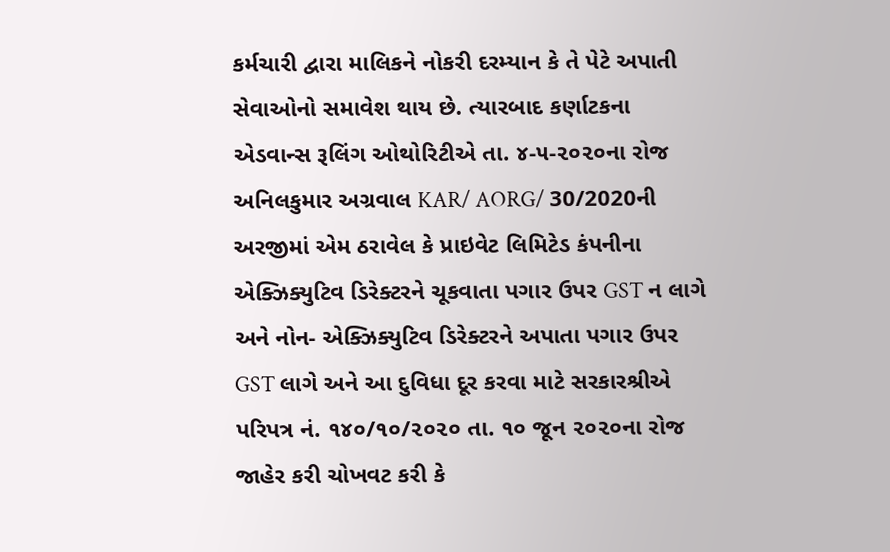કર્મચારી દ્વારા માલિકને નોકરી દરમ્યાન કે તે પેટે અપાતી સેવાઓનો સમાવેશ થાય છે. ત્યારબાદ કર્ણાટકના એડવાન્સ રૂલિંગ ઓથોરિટીએ તા. ૪-૫-૨૦૨૦ના રોજ અનિલકુમાર અગ્રવાલ KAR/ AORG/ 30/2020ની અરજીમાં એમ ઠરાવેલ કે પ્રાઇવેટ લિમિટેડ કંપનીના એક્ઝિક્યુટિવ ડિરેક્ટરને ચૂકવાતા પગાર ઉપર GST ન લાગે અને નોન- એક્ઝિક્યુટિવ ડિરેક્ટરને અપાતા પગાર ઉપર GST લાગે અને આ દુવિધા દૂર કરવા માટે સરકારશ્રીએ પરિપત્ર નં. ૧૪૦/૧૦/૨૦૨૦ તા. ૧૦ જૂન ૨૦૨૦ના રોજ જાહેર કરી ચોખવટ કરી કે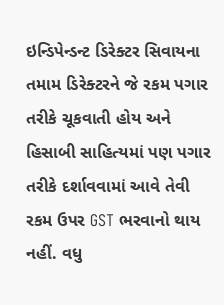ઇન્ડિપેન્ડન્ટ ડિરેક્ટર સિવાયના તમામ ડિરેક્ટરને જે રકમ પગાર તરીકે ચૂકવાતી હોય અને હિસાબી સાહિત્યમાં પણ પગાર તરીકે દર્શાવવામાં આવે તેવી રકમ ઉપર GST ભરવાનો થાય નહીં. વધુ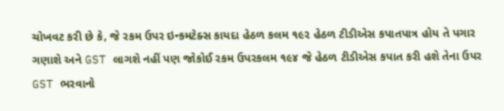ચોખવટ કરી છે કે, જે રકમ ઉપર ઇન્કમટેક્સ કાયદા હેઠળ કલમ ૧૯૨ હેઠળ ટીડીએસ કપાતપાત્ર હોય તે પગાર ગણાશે અને GST લાગશે નહીં પણ જોકોઈ રકમ ઉપરકલમ ૧૯૪ જે હેઠળ ટીડીએસ કપાત કરી હશે તેના ઉપર GST ભરવાનો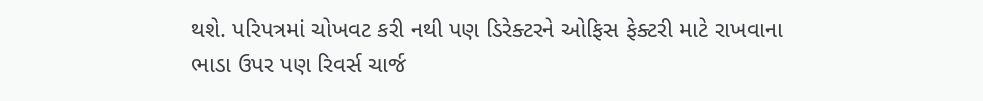થશે. પરિપત્રમાં ચોખવટ કરી નથી પણ ડિરેક્ટરને ઓફિસ ફેક્ટરી માટે રાખવાના ભાડા ઉપર પણ રિવર્સ ચાર્જ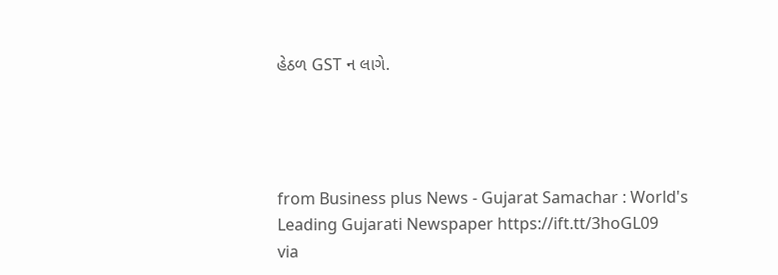હેઠળ GST ન લાગે.




from Business plus News - Gujarat Samachar : World's Leading Gujarati Newspaper https://ift.tt/3hoGL09
via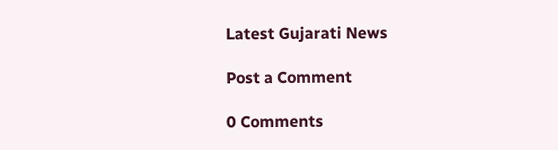Latest Gujarati News

Post a Comment

0 Comments